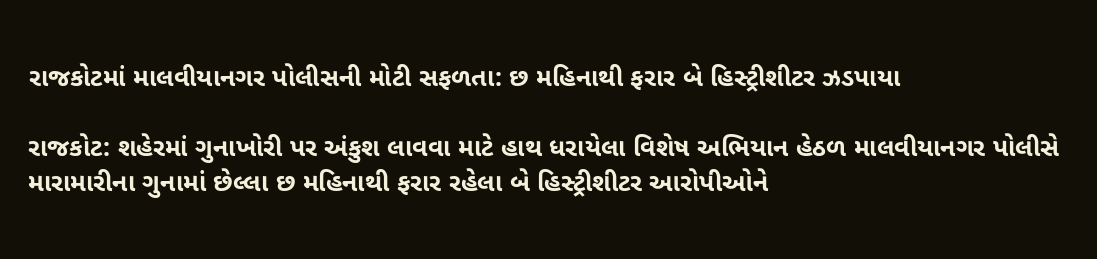રાજકોટમાં માલવીયાનગર પોલીસની મોટી સફળતા: છ મહિનાથી ફરાર બે હિસ્ટ્રીશીટર ઝડપાયા

રાજકોટ: શહેરમાં ગુનાખોરી પર અંકુશ લાવવા માટે હાથ ધરાયેલા વિશેષ અભિયાન હેઠળ માલવીયાનગર પોલીસે મારામારીના ગુનામાં છેલ્લા છ મહિનાથી ફરાર રહેલા બે હિસ્ટ્રીશીટર આરોપીઓને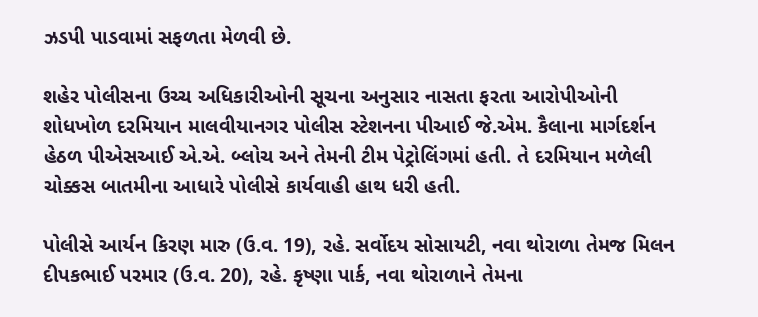ઝડપી પાડવામાં સફળતા મેળવી છે.

શહેર પોલીસના ઉચ્ચ અધિકારીઓની સૂચના અનુસાર નાસતા ફરતા આરોપીઓની શોધખોળ દરમિયાન માલવીયાનગર પોલીસ સ્ટેશનના પીઆઈ જે.એમ. કૈલાના માર્ગદર્શન હેઠળ પીએસઆઈ એ.એ. બ્લોચ અને તેમની ટીમ પેટ્રોલિંગમાં હતી. તે દરમિયાન મળેલી ચોક્કસ બાતમીના આધારે પોલીસે કાર્યવાહી હાથ ધરી હતી.

પોલીસે આર્યન કિરણ મારુ (ઉ.વ. 19), રહે. સર્વોદય સોસાયટી, નવા થોરાળા તેમજ મિલન દીપકભાઈ પરમાર (ઉ.વ. 20), રહે. કૃષ્ણા પાર્ક, નવા થોરાળાને તેમના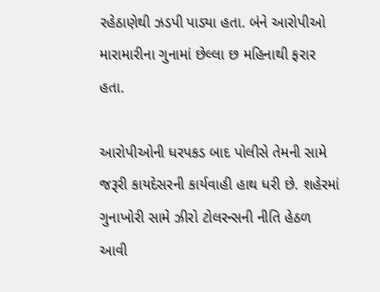રહેઠાણેથી ઝડપી પાડ્યા હતા. બંને આરોપીઓ મારામારીના ગુનામાં છેલ્લા છ મહિનાથી ફરાર હતા.

આરોપીઓની ધરપકડ બાદ પોલીસે તેમની સામે જરૂરી કાયદેસરની કાર્યવાહી હાથ ધરી છે. શહેરમાં ગુનાખોરી સામે ઝીરો ટોલરન્સની નીતિ હેઠળ આવી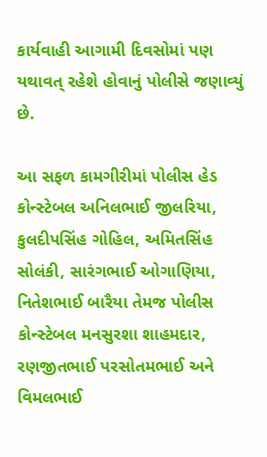કાર્યવાહી આગામી દિવસોમાં પણ યથાવત્ રહેશે હોવાનું પોલીસે જણાવ્યું છે.

આ સફળ કામગીરીમાં પોલીસ હેડ કોન્સ્ટેબલ અનિલભાઈ જીલરિયા, કુલદીપસિંહ ગોહિલ, અમિતસિંહ સોલંકી, સારંગભાઈ ઓગાણિયા, નિતેશભાઈ બારૈયા તેમજ પોલીસ કોન્સ્ટેબલ મનસુરશા શાહમદાર, રણજીતભાઈ પરસોતમભાઈ અને વિમલભાઈ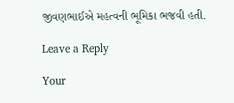જીવણભાઈએ મહત્વની ભૂમિકા ભજવી હતી.

Leave a Reply

Your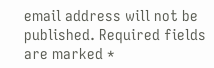email address will not be published. Required fields are marked *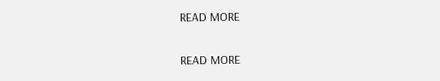READ MORE

READ MORE